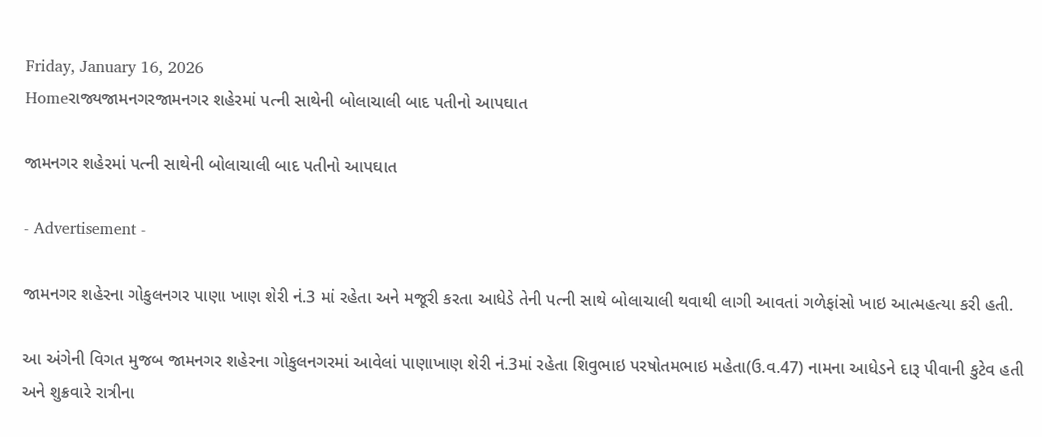Friday, January 16, 2026
Homeરાજ્યજામનગરજામનગર શહેરમાં પત્ની સાથેની બોલાચાલી બાદ પતીનો આપઘાત

જામનગર શહેરમાં પત્ની સાથેની બોલાચાલી બાદ પતીનો આપઘાત

- Advertisement -

જામનગર શહેરના ગોકુલનગર પાણા ખાણ શેરી નં.3 માં રહેતા અને મજૂરી કરતા આધેડે તેની પત્ની સાથે બોલાચાલી થવાથી લાગી આવતાં ગળેફાંસો ખાઇ આત્મહત્યા કરી હતી.

આ અંગેની વિગત મુજબ જામનગર શહેરના ગોકુલનગરમાં આવેલાં પાણાખાણ શેરી નં.3માં રહેતા શિવુભાઇ પરષોતમભાઇ મહેતા(ઉ.વ.47) નામના આધેડને દારૂ પીવાની કુટેવ હતી અને શુક્રવારે રાત્રીના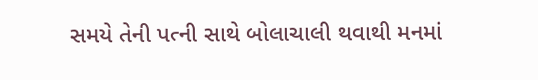સમયે તેની પત્ની સાથે બોલાચાલી થવાથી મનમાં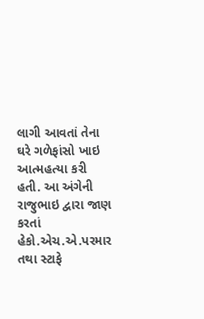લાગી આવતાં તેના ઘરે ગળેફાંસો ખાઇ આત્મહત્યા કરી હતી. આ અંગેની રાજુભાઇ દ્વારા જાણ કરતાં હેકો.એચ.એ.પરમાર તથા સ્ટાફે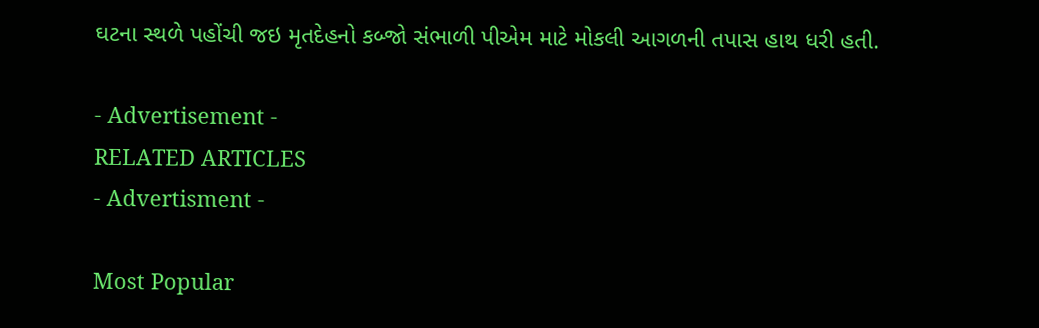ઘટના સ્થળે પહોંચી જઇ મૃતદેહનો કબ્જો સંભાળી પીએમ માટે મોકલી આગળની તપાસ હાથ ધરી હતી.

- Advertisement -
RELATED ARTICLES
- Advertisment -

Most Popular